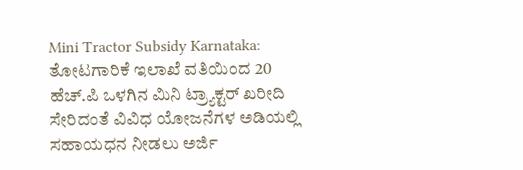Mini Tractor Subsidy Karnataka: ತೋಟಗಾರಿಕೆ ಇಲಾಖೆ ವತಿಯಿಂದ 20 ಹೆಚ್.ಪಿ ಒಳಗಿನ ಮಿನಿ ಟ್ರ್ಯಾಕ್ಟರ್ ಖರೀದಿ ಸೇರಿದಂತೆ ವಿವಿಧ ಯೋಜನೆಗಳ ಅಡಿಯಲ್ಲಿ ಸಹಾಯಧನ ನೀಡಲು ಅರ್ಜಿ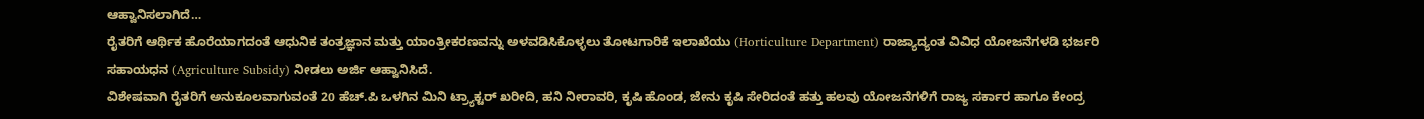ಆಹ್ವಾನಿಸಲಾಗಿದೆ…
ರೈತರಿಗೆ ಆರ್ಥಿಕ ಹೊರೆಯಾಗದಂತೆ ಆಧುನಿಕ ತಂತ್ರಜ್ಞಾನ ಮತ್ತು ಯಾಂತ್ರೀಕರಣವನ್ನು ಅಳವಡಿಸಿಕೊಳ್ಳಲು ತೋಟಗಾರಿಕೆ ಇಲಾಖೆಯು (Horticulture Department) ರಾಜ್ಯಾದ್ಯಂತ ವಿವಿಧ ಯೋಜನೆಗಳಡಿ ಭರ್ಜರಿ ಸಹಾಯಧನ (Agriculture Subsidy) ನೀಡಲು ಅರ್ಜಿ ಆಹ್ವಾನಿಸಿದೆ.
ವಿಶೇಷವಾಗಿ ರೈತರಿಗೆ ಅನುಕೂಲವಾಗುವಂತೆ 20 ಹೆಚ್.ಪಿ ಒಳಗಿನ ಮಿನಿ ಟ್ರ್ಯಾಕ್ಟರ್ ಖರೀದಿ, ಹನಿ ನೀರಾವರಿ, ಕೃಷಿ ಹೊಂಡ, ಜೇನು ಕೃಷಿ ಸೇರಿದಂತೆ ಹತ್ತು ಹಲವು ಯೋಜನೆಗಳಿಗೆ ರಾಜ್ಯ ಸರ್ಕಾರ ಹಾಗೂ ಕೇಂದ್ರ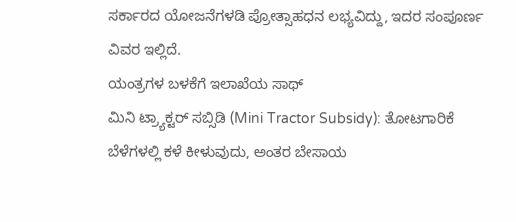ಸರ್ಕಾರದ ಯೋಜನೆಗಳಡಿ ಪ್ರೋತ್ಸಾಹಧನ ಲಭ್ಯವಿದ್ದು, ಇದರ ಸಂಪೂರ್ಣ ವಿವರ ಇಲ್ಲಿದೆ.
ಯಂತ್ರಗಳ ಬಳಕೆಗೆ ಇಲಾಖೆಯ ಸಾಥ್
ಮಿನಿ ಟ್ರ್ಯಾಕ್ಟರ್ ಸಬ್ಸಿಡಿ (Mini Tractor Subsidy): ತೋಟಗಾರಿಕೆ ಬೆಳೆಗಳಲ್ಲಿ ಕಳೆ ಕೀಳುವುದು, ಅಂತರ ಬೇಸಾಯ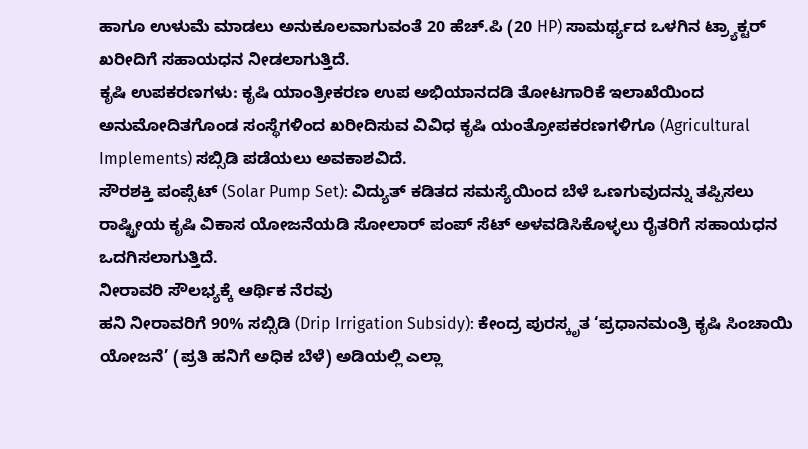ಹಾಗೂ ಉಳುಮೆ ಮಾಡಲು ಅನುಕೂಲವಾಗುವಂತೆ 20 ಹೆಚ್.ಪಿ (20 HP) ಸಾಮರ್ಥ್ಯದ ಒಳಗಿನ ಟ್ರ್ಯಾಕ್ಟರ್ ಖರೀದಿಗೆ ಸಹಾಯಧನ ನೀಡಲಾಗುತ್ತಿದೆ.
ಕೃಷಿ ಉಪಕರಣಗಳು: ಕೃಷಿ ಯಾಂತ್ರೀಕರಣ ಉಪ ಅಭಿಯಾನದಡಿ ತೋಟಗಾರಿಕೆ ಇಲಾಖೆಯಿಂದ ಅನುಮೋದಿತಗೊಂಡ ಸಂಸ್ಥೆಗಳಿಂದ ಖರೀದಿಸುವ ವಿವಿಧ ಕೃಷಿ ಯಂತ್ರೋಪಕರಣಗಳಿಗೂ (Agricultural Implements) ಸಬ್ಸಿಡಿ ಪಡೆಯಲು ಅವಕಾಶವಿದೆ.
ಸೌರಶಕ್ತಿ ಪಂಪ್ಸೆಟ್ (Solar Pump Set): ವಿದ್ಯುತ್ ಕಡಿತದ ಸಮಸ್ಯೆಯಿಂದ ಬೆಳೆ ಒಣಗುವುದನ್ನು ತಪ್ಪಿಸಲು ರಾಷ್ಟ್ರೀಯ ಕೃಷಿ ವಿಕಾಸ ಯೋಜನೆಯಡಿ ಸೋಲಾರ್ ಪಂಪ್ ಸೆಟ್ ಅಳವಡಿಸಿಕೊಳ್ಳಲು ರೈತರಿಗೆ ಸಹಾಯಧನ ಒದಗಿಸಲಾಗುತ್ತಿದೆ.
ನೀರಾವರಿ ಸೌಲಭ್ಯಕ್ಕೆ ಆರ್ಥಿಕ ನೆರವು
ಹನಿ ನೀರಾವರಿಗೆ 90% ಸಬ್ಸಿಡಿ (Drip Irrigation Subsidy): ಕೇಂದ್ರ ಪುರಸ್ಕೃತ ‘ಪ್ರಧಾನಮಂತ್ರಿ ಕೃಷಿ ಸಿಂಚಾಯಿ ಯೋಜನೆ’ (ಪ್ರತಿ ಹನಿಗೆ ಅಧಿಕ ಬೆಳೆ) ಅಡಿಯಲ್ಲಿ ಎಲ್ಲಾ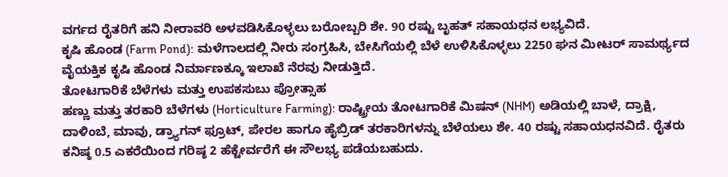ವರ್ಗದ ರೈತರಿಗೆ ಹನಿ ನೀರಾವರಿ ಅಳವಡಿಸಿಕೊಳ್ಳಲು ಬರೋಬ್ಬರಿ ಶೇ. 90 ರಷ್ಟು ಬೃಹತ್ ಸಹಾಯಧನ ಲಭ್ಯವಿದೆ.
ಕೃಷಿ ಹೊಂಡ (Farm Pond): ಮಳೆಗಾಲದಲ್ಲಿ ನೀರು ಸಂಗ್ರಹಿಸಿ, ಬೇಸಿಗೆಯಲ್ಲಿ ಬೆಳೆ ಉಳಿಸಿಕೊಳ್ಳಲು 2250 ಘನ ಮೀಟರ್ ಸಾಮರ್ಥ್ಯದ ವೈಯಕ್ತಿಕ ಕೃಷಿ ಹೊಂಡ ನಿರ್ಮಾಣಕ್ಕೂ ಇಲಾಖೆ ನೆರವು ನೀಡುತ್ತಿದೆ.
ತೋಟಗಾರಿಕೆ ಬೆಳೆಗಳು ಮತ್ತು ಉಪಕಸುಬು ಪ್ರೋತ್ಸಾಹ
ಹಣ್ಣು ಮತ್ತು ತರಕಾರಿ ಬೆಳೆಗಳು (Horticulture Farming): ರಾಷ್ಟ್ರೀಯ ತೋಟಗಾರಿಕೆ ಮಿಷನ್ (NHM) ಅಡಿಯಲ್ಲಿ ಬಾಳೆ, ದ್ರಾಕ್ಷಿ, ದಾಳಿಂಬೆ, ಮಾವು, ಡ್ರ್ಯಾಗನ್ ಫ್ರೂಟ್, ಪೇರಲ ಹಾಗೂ ಹೈಬ್ರಿಡ್ ತರಕಾರಿಗಳನ್ನು ಬೆಳೆಯಲು ಶೇ. 40 ರಷ್ಟು ಸಹಾಯಧನವಿದೆ. ರೈತರು ಕನಿಷ್ಠ 0.5 ಎಕರೆಯಿಂದ ಗರಿಷ್ಠ 2 ಹೆಕ್ಟೇರ್ವರೆಗೆ ಈ ಸೌಲಭ್ಯ ಪಡೆಯಬಹುದು.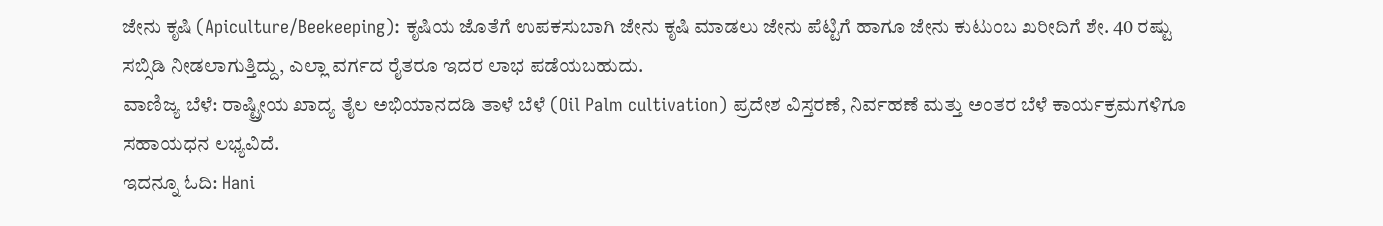ಜೇನು ಕೃಷಿ (Apiculture/Beekeeping): ಕೃಷಿಯ ಜೊತೆಗೆ ಉಪಕಸುಬಾಗಿ ಜೇನು ಕೃಷಿ ಮಾಡಲು ಜೇನು ಪೆಟ್ಟಿಗೆ ಹಾಗೂ ಜೇನು ಕುಟುಂಬ ಖರೀದಿಗೆ ಶೇ. 40 ರಷ್ಟು ಸಬ್ಸಿಡಿ ನೀಡಲಾಗುತ್ತಿದ್ದು, ಎಲ್ಲಾ ವರ್ಗದ ರೈತರೂ ಇದರ ಲಾಭ ಪಡೆಯಬಹುದು.
ವಾಣಿಜ್ಯ ಬೆಳೆ: ರಾಷ್ಟ್ರೀಯ ಖಾದ್ಯ ತೈಲ ಅಭಿಯಾನದಡಿ ತಾಳೆ ಬೆಳೆ (Oil Palm cultivation) ಪ್ರದೇಶ ವಿಸ್ತರಣೆ, ನಿರ್ವಹಣೆ ಮತ್ತು ಅಂತರ ಬೆಳೆ ಕಾರ್ಯಕ್ರಮಗಳಿಗೂ ಸಹಾಯಧನ ಲಭ್ಯವಿದೆ.
ಇದನ್ನೂ ಓದಿ: Hani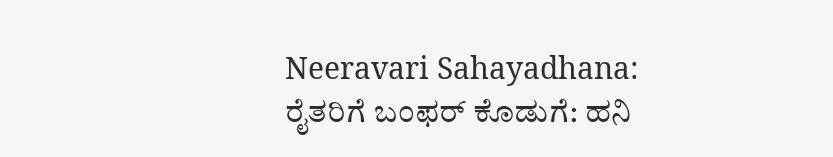Neeravari Sahayadhana: ರೈತರಿಗೆ ಬಂಫರ್ ಕೊಡುಗೆ: ಹನಿ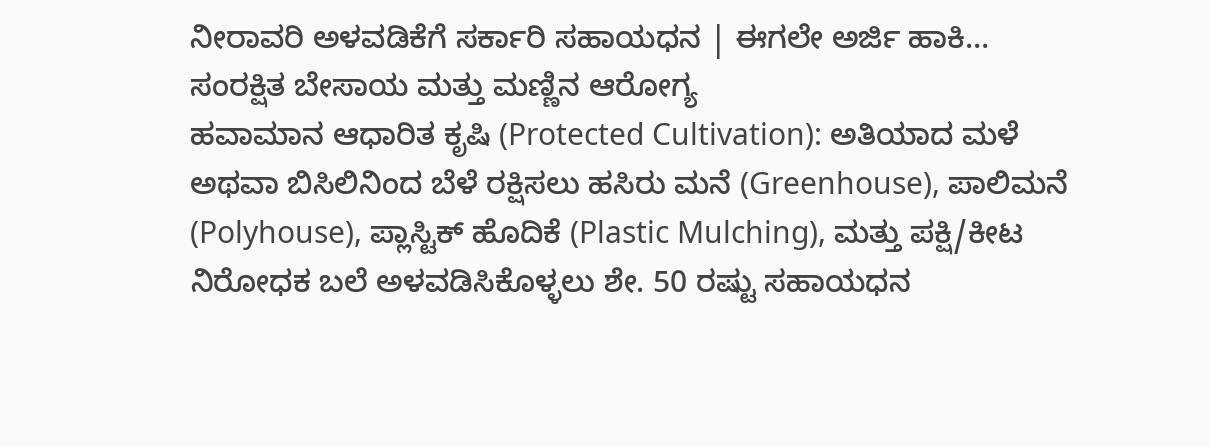ನೀರಾವರಿ ಅಳವಡಿಕೆಗೆ ಸರ್ಕಾರಿ ಸಹಾಯಧನ | ಈಗಲೇ ಅರ್ಜಿ ಹಾಕಿ…
ಸಂರಕ್ಷಿತ ಬೇಸಾಯ ಮತ್ತು ಮಣ್ಣಿನ ಆರೋಗ್ಯ
ಹವಾಮಾನ ಆಧಾರಿತ ಕೃಷಿ (Protected Cultivation): ಅತಿಯಾದ ಮಳೆ ಅಥವಾ ಬಿಸಿಲಿನಿಂದ ಬೆಳೆ ರಕ್ಷಿಸಲು ಹಸಿರು ಮನೆ (Greenhouse), ಪಾಲಿಮನೆ (Polyhouse), ಪ್ಲಾಸ್ಟಿಕ್ ಹೊದಿಕೆ (Plastic Mulching), ಮತ್ತು ಪಕ್ಷಿ/ಕೀಟ ನಿರೋಧಕ ಬಲೆ ಅಳವಡಿಸಿಕೊಳ್ಳಲು ಶೇ. 50 ರಷ್ಟು ಸಹಾಯಧನ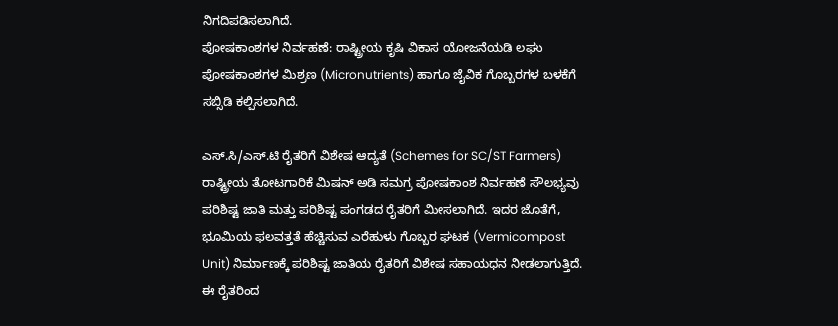ನಿಗದಿಪಡಿಸಲಾಗಿದೆ.
ಪೋಷಕಾಂಶಗಳ ನಿರ್ವಹಣೆ: ರಾಷ್ಟ್ರೀಯ ಕೃಷಿ ವಿಕಾಸ ಯೋಜನೆಯಡಿ ಲಘು ಪೋಷಕಾಂಶಗಳ ಮಿಶ್ರಣ (Micronutrients) ಹಾಗೂ ಜೈವಿಕ ಗೊಬ್ಬರಗಳ ಬಳಕೆಗೆ ಸಬ್ಸಿಡಿ ಕಲ್ಪಿಸಲಾಗಿದೆ.

ಎಸ್.ಸಿ/ಎಸ್.ಟಿ ರೈತರಿಗೆ ವಿಶೇಷ ಆದ್ಯತೆ (Schemes for SC/ST Farmers)
ರಾಷ್ಟ್ರೀಯ ತೋಟಗಾರಿಕೆ ಮಿಷನ್ ಅಡಿ ಸಮಗ್ರ ಪೋಷಕಾಂಶ ನಿರ್ವಹಣೆ ಸೌಲಭ್ಯವು ಪರಿಶಿಷ್ಟ ಜಾತಿ ಮತ್ತು ಪರಿಶಿಷ್ಟ ಪಂಗಡದ ರೈತರಿಗೆ ಮೀಸಲಾಗಿದೆ. ಇದರ ಜೊತೆಗೆ, ಭೂಮಿಯ ಫಲವತ್ತತೆ ಹೆಚ್ಚಿಸುವ ಎರೆಹುಳು ಗೊಬ್ಬರ ಘಟಕ (Vermicompost Unit) ನಿರ್ಮಾಣಕ್ಕೆ ಪರಿಶಿಷ್ಟ ಜಾತಿಯ ರೈತರಿಗೆ ವಿಶೇಷ ಸಹಾಯಧನ ನೀಡಲಾಗುತ್ತಿದೆ.
ಈ ರೈತರಿಂದ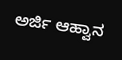ಅರ್ಜಿ ಆಹ್ವಾನ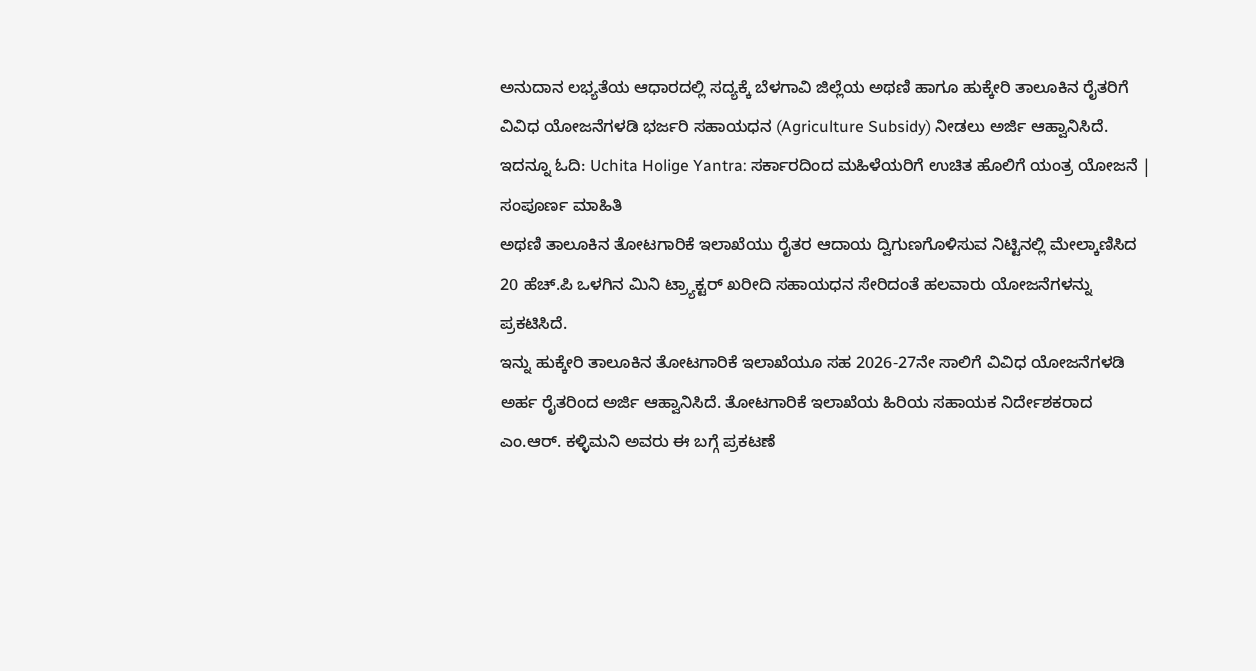ಅನುದಾನ ಲಭ್ಯತೆಯ ಆಧಾರದಲ್ಲಿ ಸದ್ಯಕ್ಕೆ ಬೆಳಗಾವಿ ಜಿಲ್ಲೆಯ ಅಥಣಿ ಹಾಗೂ ಹುಕ್ಕೇರಿ ತಾಲೂಕಿನ ರೈತರಿಗೆ ವಿವಿಧ ಯೋಜನೆಗಳಡಿ ಭರ್ಜರಿ ಸಹಾಯಧನ (Agriculture Subsidy) ನೀಡಲು ಅರ್ಜಿ ಆಹ್ವಾನಿಸಿದೆ.
ಇದನ್ನೂ ಓದಿ: Uchita Holige Yantra: ಸರ್ಕಾರದಿಂದ ಮಹಿಳೆಯರಿಗೆ ಉಚಿತ ಹೊಲಿಗೆ ಯಂತ್ರ ಯೋಜನೆ | ಸಂಪೂರ್ಣ ಮಾಹಿತಿ
ಅಥಣಿ ತಾಲೂಕಿನ ತೋಟಗಾರಿಕೆ ಇಲಾಖೆಯು ರೈತರ ಆದಾಯ ದ್ವಿಗುಣಗೊಳಿಸುವ ನಿಟ್ಟಿನಲ್ಲಿ ಮೇಲ್ಕಾಣಿಸಿದ 20 ಹೆಚ್.ಪಿ ಒಳಗಿನ ಮಿನಿ ಟ್ರ್ಯಾಕ್ಟರ್ ಖರೀದಿ ಸಹಾಯಧನ ಸೇರಿದಂತೆ ಹಲವಾರು ಯೋಜನೆಗಳನ್ನು ಪ್ರಕಟಿಸಿದೆ.
ಇನ್ನು ಹುಕ್ಕೇರಿ ತಾಲೂಕಿನ ತೋಟಗಾರಿಕೆ ಇಲಾಖೆಯೂ ಸಹ 2026-27ನೇ ಸಾಲಿಗೆ ವಿವಿಧ ಯೋಜನೆಗಳಡಿ ಅರ್ಹ ರೈತರಿಂದ ಅರ್ಜಿ ಆಹ್ವಾನಿಸಿದೆ. ತೋಟಗಾರಿಕೆ ಇಲಾಖೆಯ ಹಿರಿಯ ಸಹಾಯಕ ನಿರ್ದೇಶಕರಾದ ಎಂ.ಆರ್. ಕಳ್ಳಿಮನಿ ಅವರು ಈ ಬಗ್ಗೆ ಪ್ರಕಟಣೆ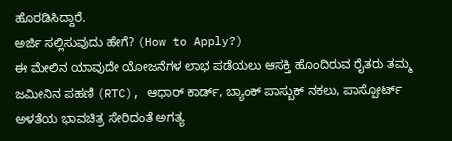ಹೊರಡಿಸಿದ್ದಾರೆ.
ಅರ್ಜಿ ಸಲ್ಲಿಸುವುದು ಹೇಗೆ? (How to Apply?)
ಈ ಮೇಲಿನ ಯಾವುದೇ ಯೋಜನೆಗಳ ಲಾಭ ಪಡೆಯಲು ಆಸಕ್ತಿ ಹೊಂದಿರುವ ರೈತರು ತಮ್ಮ ಜಮೀನಿನ ಪಹಣಿ (RTC), ಆಧಾರ್ ಕಾರ್ಡ್, ಬ್ಯಾಂಕ್ ಪಾಸ್ಬುಕ್ ನಕಲು, ಪಾಸ್ಪೋರ್ಟ್ ಅಳತೆಯ ಭಾವಚಿತ್ರ ಸೇರಿದಂತೆ ಅಗತ್ಯ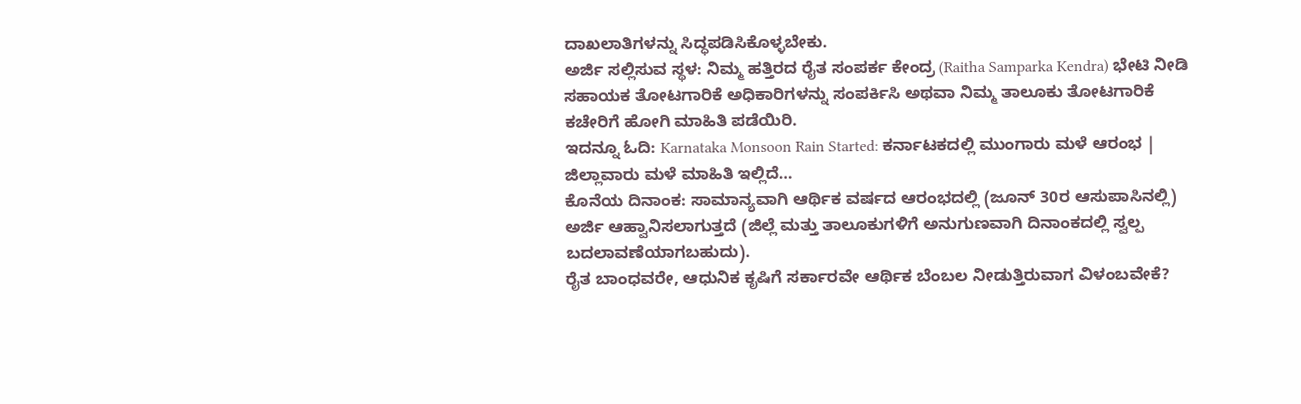ದಾಖಲಾತಿಗಳನ್ನು ಸಿದ್ಧಪಡಿಸಿಕೊಳ್ಳಬೇಕು.
ಅರ್ಜಿ ಸಲ್ಲಿಸುವ ಸ್ಥಳ: ನಿಮ್ಮ ಹತ್ತಿರದ ರೈತ ಸಂಪರ್ಕ ಕೇಂದ್ರ (Raitha Samparka Kendra) ಭೇಟಿ ನೀಡಿ ಸಹಾಯಕ ತೋಟಗಾರಿಕೆ ಅಧಿಕಾರಿಗಳನ್ನು ಸಂಪರ್ಕಿಸಿ ಅಥವಾ ನಿಮ್ಮ ತಾಲೂಕು ತೋಟಗಾರಿಕೆ ಕಚೇರಿಗೆ ಹೋಗಿ ಮಾಹಿತಿ ಪಡೆಯಿರಿ.
ಇದನ್ನೂ ಓದಿ: Karnataka Monsoon Rain Started: ಕರ್ನಾಟಕದಲ್ಲಿ ಮುಂಗಾರು ಮಳೆ ಆರಂಭ | ಜಿಲ್ಲಾವಾರು ಮಳೆ ಮಾಹಿತಿ ಇಲ್ಲಿದೆ…
ಕೊನೆಯ ದಿನಾಂಕ: ಸಾಮಾನ್ಯವಾಗಿ ಆರ್ಥಿಕ ವರ್ಷದ ಆರಂಭದಲ್ಲಿ (ಜೂನ್ 30ರ ಆಸುಪಾಸಿನಲ್ಲಿ) ಅರ್ಜಿ ಆಹ್ವಾನಿಸಲಾಗುತ್ತದೆ (ಜಿಲ್ಲೆ ಮತ್ತು ತಾಲೂಕುಗಳಿಗೆ ಅನುಗುಣವಾಗಿ ದಿನಾಂಕದಲ್ಲಿ ಸ್ವಲ್ಪ ಬದಲಾವಣೆಯಾಗಬಹುದು).
ರೈತ ಬಾಂಧವರೇ, ಆಧುನಿಕ ಕೃಷಿಗೆ ಸರ್ಕಾರವೇ ಆರ್ಥಿಕ ಬೆಂಬಲ ನೀಡುತ್ತಿರುವಾಗ ವಿಳಂಬವೇಕೆ?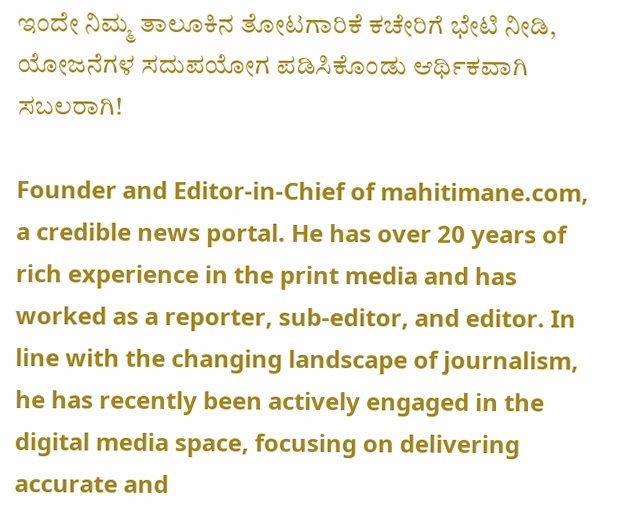ಇಂದೇ ನಿಮ್ಮ ತಾಲೂಕಿನ ತೋಟಗಾರಿಕೆ ಕಚೇರಿಗೆ ಭೇಟಿ ನೀಡಿ, ಯೋಜನೆಗಳ ಸದುಪಯೋಗ ಪಡಿಸಿಕೊಂಡು ಆರ್ಥಿಕವಾಗಿ ಸಬಲರಾಗಿ!

Founder and Editor-in-Chief of mahitimane.com, a credible news portal. He has over 20 years of rich experience in the print media and has worked as a reporter, sub-editor, and editor. In line with the changing landscape of journalism, he has recently been actively engaged in the digital media space, focusing on delivering accurate and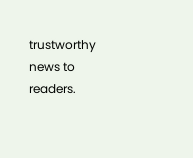trustworthy news to readers.